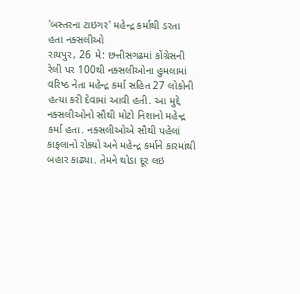'બસ્તરના ટાઇગર' મહેન્દ્ર કર્માથી ડરતા હતા નક્સલીઓ
રાયપુર, 26 મે: છત્તીસગઢમાં કોંગ્રેસની રેલી પર 100થી નક્સલીઓના હુમલામાં વરિષ્ઠ નેતા મહેન્દ્ર કર્મા સહિત 27 લોકોની હત્યા કરી દેવામાં આવી હતી. આ મુદ્દે નક્સલીઓનો સૌથી મોટો નિશાનો મહેન્દ્ર કર્મા હતા. નક્સલીઓએ સૌથી પહેલાં કાફલાનો રોક્યો અને મહેન્દ્ર કર્માને કારમાંથી બહાર કાઢ્યા. તેમને થોડા દૂર લઇ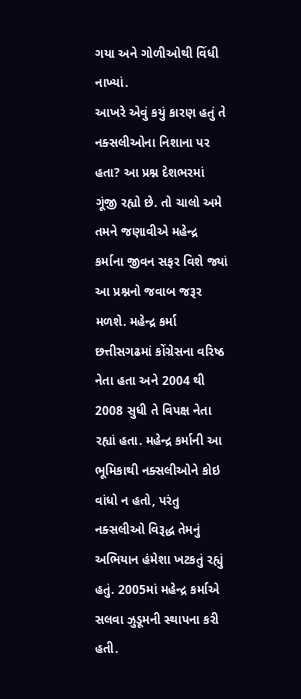ગયા અને ગોળીઓથી વિંધી નાખ્યાં.
આખરે એવું કયું કારણ હતું તે નક્સલીઓના નિશાના પર હતા? આ પ્રશ્ન દેશભરમાં ગૂંજી રહ્યો છે. તો ચાલો અમે તમને જણાવીએ મહેન્દ્ર કર્માના જીવન સફર વિશે જ્યાં આ પ્રશ્નનો જવાબ જરૂર મળશે. મહેન્દ્ર કર્મા છત્તીસગઢમાં કોંગ્રેસના વરિષ્ઠ નેતા હતા અને 2004 થી 2008 સુધી તે વિપક્ષ નેતા રહ્યાં હતા. મહેન્દ્ર કર્માની આ ભૂમિકાથી નક્સલીઓને કોઇ વાંધો ન હતો, પરંતુ નક્સલીઓ વિરૂદ્ધ તેમનું અભિયાન હંમેશા ખટકતું રહ્યું હતું. 2005માં મહેન્દ્ર કર્માએ સલવા ઝુડૂમની સ્થાપના કરી હતી.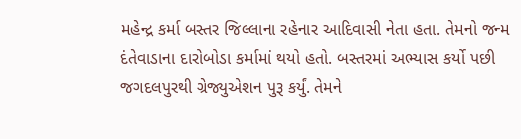મહેન્દ્ર કર્મા બસ્તર જિલ્લાના રહેનાર આદિવાસી નેતા હતા. તેમનો જન્મ દંતેવાડાના દારોબોડા કર્મામાં થયો હતો. બસ્તરમાં અભ્યાસ કર્યો પછી જગદલપુરથી ગ્રેજ્યુએશન પુરૂ કર્યું. તેમને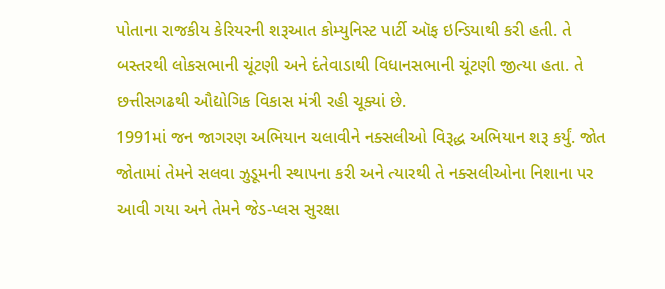પોતાના રાજકીય કેરિયરની શરૂઆત કોમ્યુનિસ્ટ પાર્ટી ઑફ ઇન્ડિયાથી કરી હતી. તે બસ્તરથી લોકસભાની ચૂંટણી અને દંતેવાડાથી વિધાનસભાની ચૂંટણી જીત્યા હતા. તે છત્તીસગઢથી ઔદ્યોગિક વિકાસ મંત્રી રહી ચૂક્યાં છે.
1991માં જન જાગરણ અભિયાન ચલાવીને નક્સલીઓ વિરૂદ્ધ અભિયાન શરૂ કર્યું. જોત જોતામાં તેમને સલવા ઝુડૂમની સ્થાપના કરી અને ત્યારથી તે નક્સલીઓના નિશાના પર આવી ગયા અને તેમને જેડ-પ્લસ સુરક્ષા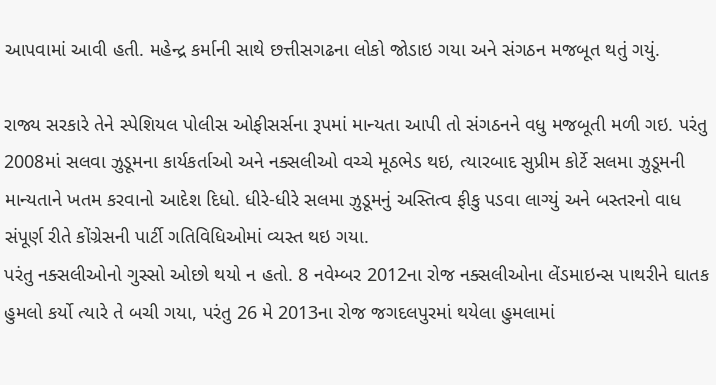આપવામાં આવી હતી. મહેન્દ્ર કર્માની સાથે છત્તીસગઢના લોકો જોડાઇ ગયા અને સંગઠન મજબૂત થતું ગયું.

રાજ્ય સરકારે તેને સ્પેશિયલ પોલીસ ઓફીસર્સના રૂપમાં માન્યતા આપી તો સંગઠનને વધુ મજબૂતી મળી ગઇ. પરંતુ 2008માં સલવા ઝુડૂમના કાર્યકર્તાઓ અને નક્સલીઓ વચ્ચે મૂઠભેડ થઇ, ત્યારબાદ સુપ્રીમ કોર્ટે સલમા ઝુડૂમની માન્યતાને ખતમ કરવાનો આદેશ દિધો. ધીરે-ધીરે સલમા ઝુડૂમનું અસ્તિત્વ ફીકુ પડવા લાગ્યું અને બસ્તરનો વાધ સંપૂર્ણ રીતે કોંગ્રેસની પાર્ટી ગતિવિધિઓમાં વ્યસ્ત થઇ ગયા.
પરંતુ નક્સલીઓનો ગુસ્સો ઓછો થયો ન હતો. 8 નવેમ્બર 2012ના રોજ નક્સલીઓના લેંડમાઇન્સ પાથરીને ઘાતક હુમલો કર્યો ત્યારે તે બચી ગયા, પરંતુ 26 મે 2013ના રોજ જગદલપુરમાં થયેલા હુમલામાં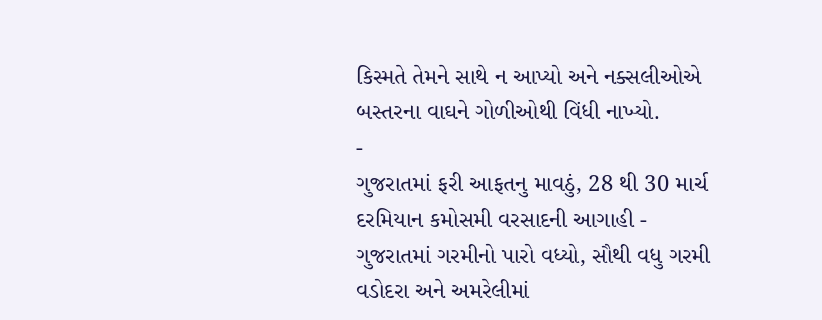કિસ્મતે તેમને સાથે ન આપ્યો અને નક્સલીઓએ બસ્તરના વાઘને ગોળીઓથી વિંધી નાખ્યો.
-
ગુજરાતમાં ફરી આફતનુ માવઠું, 28 થી 30 માર્ચ દરમિયાન કમોસમી વરસાદની આગાહી -
ગુજરાતમાં ગરમીનો પારો વધ્યો, સૌથી વધુ ગરમી વડોદરા અને અમરેલીમાં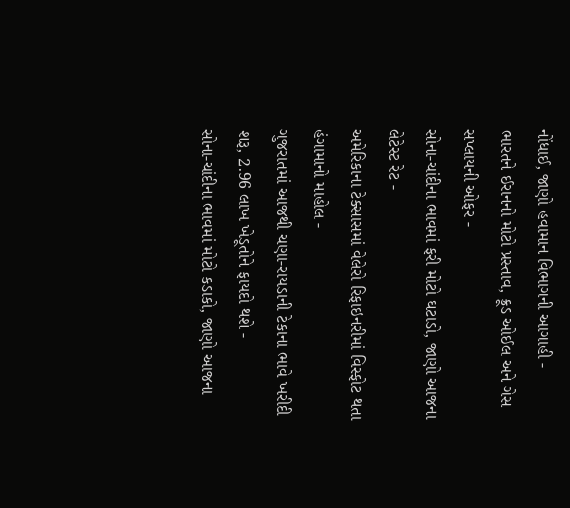નોંધાઈ, જાણો હવામાન વિભાગની આગાહી -
ભારતને ઈરાનનો મોટો પ્રસ્તાવ, ક્રૂડ ઓઈલ અને ગેસ સપ્લાયની ઓફર -
સોના-ચાંદીના ભાવમાં ફરી મોટો ઘટાડો, જાણો આજના લેટેસ્ટ રેટ -
અમેરિકાના ટેક્સાસમાં વેલેરો રિફાઇનરીમાં વિસ્ફોટ થતા હંગામાનો માહોલ -
ગુજરાતમાં આજથી ચણા-રાયડાની ટેકાના ભાવે ખરીદી શરૂ, 2.96 લાખ ખેડૂતોને ફાયદો થશે -
સોના-ચાંદીના ભાવમાં મોટો કડાકો, જાણો આજના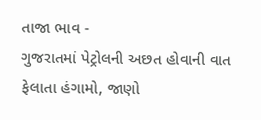તાજા ભાવ -
ગુજરાતમાં પેટ્રોલની અછત હોવાની વાત ફેલાતા હંગામો, જાણો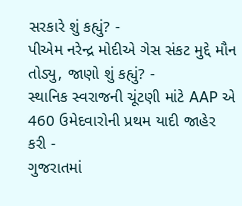સરકારે શું કહ્યું? -
પીએમ નરેન્દ્ર મોદીએ ગેસ સંકટ મુદ્દે મૌન તોડ્યુ, જાણો શું કહ્યું? -
સ્થાનિક સ્વરાજની ચૂંટણી માંટે AAP એ 460 ઉમેદવારોની પ્રથમ યાદી જાહેર કરી -
ગુજરાતમાં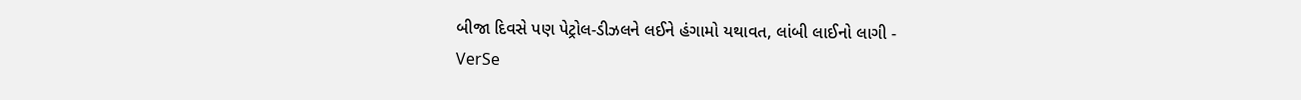બીજા દિવસે પણ પેટ્રોલ-ડીઝલને લઈને હંગામો યથાવત, લાંબી લાઈનો લાગી -
VerSe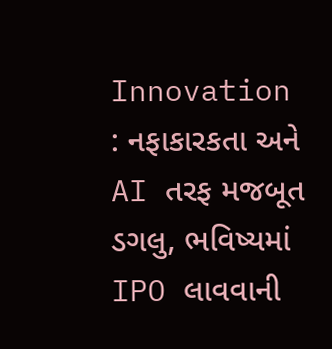Innovation : નફાકારકતા અને AI તરફ મજબૂત ડગલુ, ભવિષ્યમાં IPO લાવવાની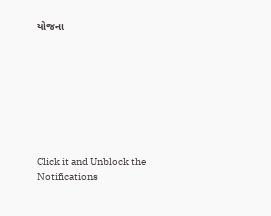યોજના








Click it and Unblock the Notifications